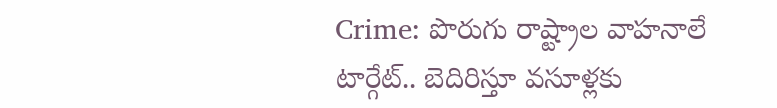Crime: పొరుగు రాష్ట్రాల వాహనాలే టార్గేట్.. బెదిరిస్తూ వసూళ్లకు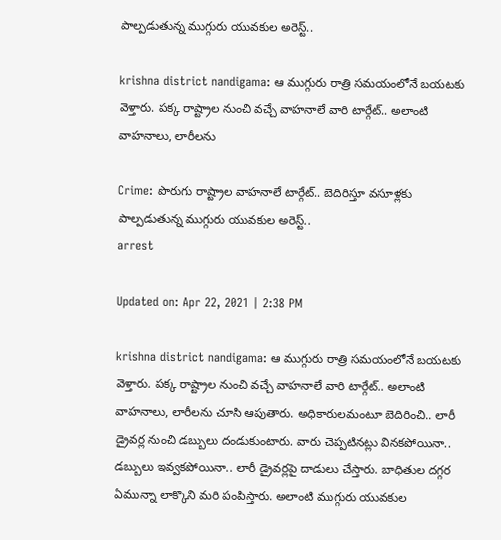పాల్పడుతున్న ముగ్గురు యువకుల అరెస్ట్..

krishna district nandigama: ఆ ముగ్గురు రాత్రి సమయంలోనే బయటకు వెళ్తారు. పక్క రాష్ట్రాల నుంచి వచ్చే వాహనాలే వారి టార్గేట్.. అలాంటి వాహనాలు, లారీలను

Crime: పొరుగు రాష్ట్రాల వాహనాలే టార్గేట్.. బెదిరిస్తూ వసూళ్లకు పాల్పడుతున్న ముగ్గురు యువకుల అరెస్ట్..
arrest

Updated on: Apr 22, 2021 | 2:38 PM

krishna district nandigama: ఆ ముగ్గురు రాత్రి సమయంలోనే బయటకు వెళ్తారు. పక్క రాష్ట్రాల నుంచి వచ్చే వాహనాలే వారి టార్గేట్.. అలాంటి వాహనాలు, లారీలను చూసి ఆపుతారు. అధికారులమంటూ బెదిరించి.. లారీ డ్రైవర్ల నుంచి డబ్బులు దండుకుంటారు. వారు చెప్పటినట్లు వినకపోయినా.. డబ్బులు ఇవ్వకపోయినా.. లారీ డ్రైవర్లపై దాడులు చేస్తారు. బాధితుల దగ్గర ఏమున్నా లాక్కొని మరి పంపిస్తారు. అలాంటి ముగ్గురు యువకుల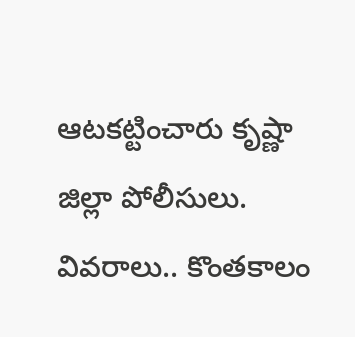ఆటకట్టించారు కృష్ణా జిల్లా పోలీసులు. వివరాలు.. కొంతకాలం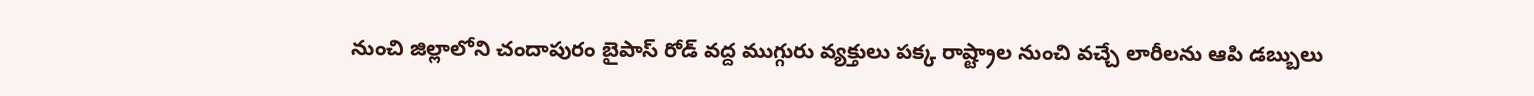నుంచి జిల్లాలోని చందాపురం బైపాస్ రోడ్ వద్ద ముగ్గురు వ్యక్తులు పక్క రాష్ట్రాల నుంచి వచ్చే లారీలను ఆపి డబ్బులు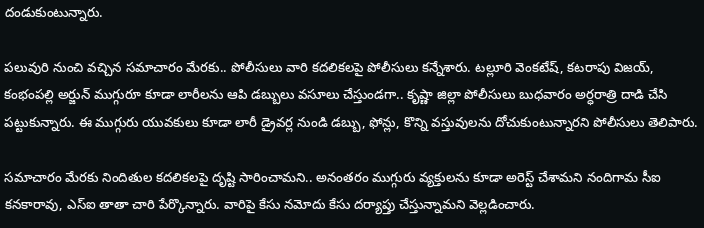దండుకుంటున్నారు.

పలువురి నుంచి వచ్చిన సమాచారం మేరకు.. పోలీసులు వారి కదలికలపై పోలీసులు కన్నేశారు. టల్లూరి వెంకటేష్, కటరాపు విజయ్, కంభంపల్లి అర్జున్ ముగ్గురూ కూడా లారీలను ఆపి డబ్బులు వసూలు చేస్తుండగా.. కృష్ణా జిల్లా పోలీసులు బుధవారం అర్ధరాత్రి దాడి చేసి పట్టుకున్నారు. ఈ ముగ్గురు యువకులు కూడా లారీ డ్రైవర్ల నుండి డబ్బు, ఫోన్లు, కొన్ని వస్తువులను దోచుకుంటున్నారని పోలీసులు తెలిపారు.

సమాచారం మేరకు నిందితుల కదలికలపై దృష్టి సారించామని.. అనంతరం ముగ్గురు వ్యక్తులను కూడా అరెస్ట్ చేశామని నందిగామ సీఐ కనకారావు, ఎస్ఐ తాతా చారి పేర్కొన్నారు. వారిపై కేసు నమోదు కేసు దర్యాప్తు చేస్తున్నామని వెల్లడించారు.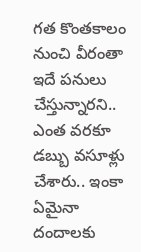గత కొంతకాలం నుంచి వీరంతా ఇదే పనులు చేస్తున్నారని.. ఎంత వరకూ డబ్బు వసూళ్లు చేశారు.. ఇంకా ఏమైనా దందాలకు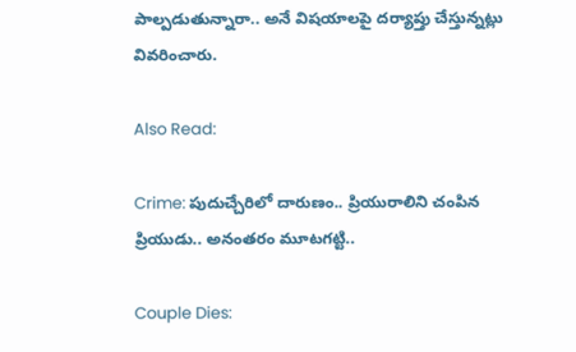పాల్పడుతున్నారా.. అనే విషయాలపై దర్యాప్తు చేస్తున్నట్లు వివరించారు.

Also Read:

Crime: పుదుచ్చేరిలో దారుణం.. ప్రియురాలిని చంపిన ప్రియుడు.. అనంతరం మూటగట్టి..

Couple Dies: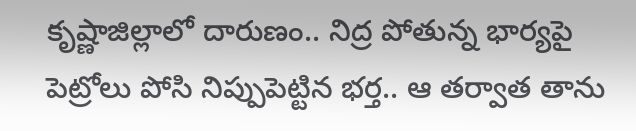కృష్ణాజిల్లాలో దారుణం.. నిద్ర పోతున్న భార్యపై పెట్రోలు పోసి నిప్పుపెట్టిన భర్త.. ఆ తర్వాత తాను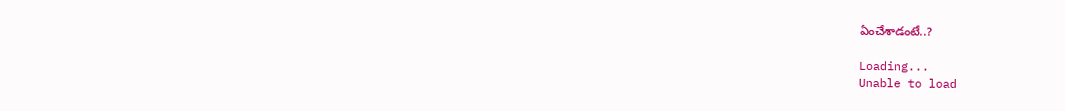ఏంచేశాడంటే..?

Loading...
Unable to load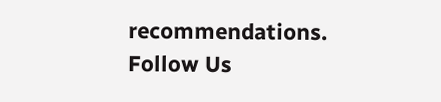recommendations.
Follow Us